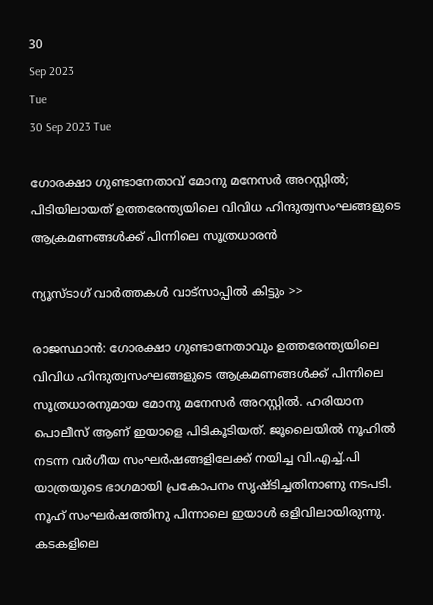30
Sep 2023
Tue
30 Sep 2023 Tue

ഗോരക്ഷാ ഗുണ്ടാനേതാവ് മോനു മനേസര്‍ അറസ്റ്റില്‍; പിടിയിലായത് ഉത്തരേന്ത്യയിലെ വിവിധ ഹിന്ദുത്വസംഘങ്ങളുടെ ആക്രമണങ്ങള്‍ക്ക് പിന്നിലെ സൂത്രധാരന്‍

ന്യൂസ്ടാഗ് വാര്‍ത്തകള്‍ വാട്‌സാപ്പില്‍ കിട്ടും >>

രാജസ്ഥാന്‍: ഗോരക്ഷാ ഗുണ്ടാനേതാവും ഉത്തരേന്ത്യയിലെ വിവിധ ഹിന്ദുത്വസംഘങ്ങളുടെ ആക്രമണങ്ങള്‍ക്ക് പിന്നിലെ സൂത്രധാരനുമായ മോനു മനേസര്‍ അറസ്റ്റില്‍. ഹരിയാന പൊലീസ് ആണ് ഇയാളെ പിടികൂടിയത്. ജൂലൈയില്‍ നൂഹില്‍ നടന്ന വര്‍ഗീയ സംഘര്‍ഷങ്ങളിലേക്ക് നയിച്ച വി.എച്ച്.പി യാത്രയുടെ ഭാഗമായി പ്രകോപനം സൃഷ്ടിച്ചതിനാണു നടപടി. നൂഹ് സംഘര്‍ഷത്തിനു പിന്നാലെ ഇയാള്‍ ഒളിവിലായിരുന്നു. കടകളിലെ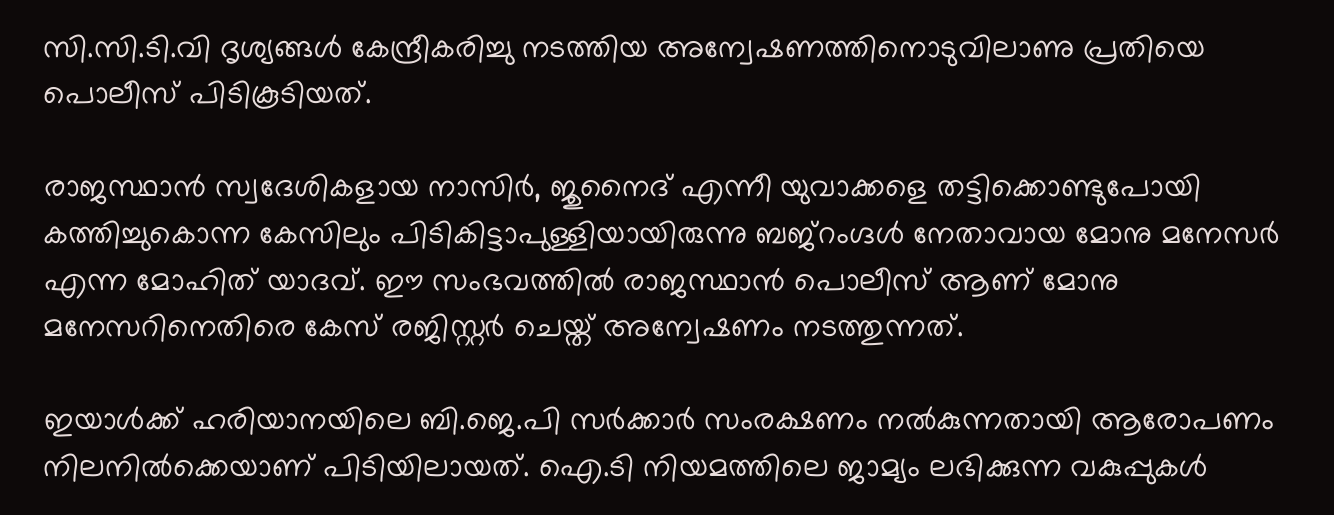സി.സി.ടി.വി ദൃശ്യങ്ങള്‍ കേന്ദ്രീകരിച്ചു നടത്തിയ അന്വേഷണത്തിനൊടുവിലാണു പ്രതിയെ പൊലീസ് പിടികൂടിയത്.

രാജസ്ഥാന്‍ സ്വദേശികളായ നാസിര്‍, ജുനൈദ് എന്നീ യുവാക്കളെ തട്ടിക്കൊണ്ടുപോയി കത്തിച്ചുകൊന്ന കേസിലും പിടികിട്ടാപുള്ളിയായിരുന്നു ബജ്‌റംഗ്ദള്‍ നേതാവായ മോനു മനേസര്‍ എന്ന മോഹിത് യാദവ്. ഈ സംഭവത്തില്‍ രാജസ്ഥാന്‍ പൊലീസ് ആണ് മോനു മനേസറിനെതിരെ കേസ് രജിസ്റ്റര്‍ ചെയ്ത് അന്വേഷണം നടത്തുന്നത്.

ഇയാള്‍ക്ക് ഹരിയാനയിലെ ബി.ജെ.പി സര്‍ക്കാര്‍ സംരക്ഷണം നല്‍കുന്നതായി ആരോപണം നിലനില്‍ക്കെയാണ് പിടിയിലായത്. ഐ.ടി നിയമത്തിലെ ജാമ്യം ലഭിക്കുന്ന വകുപ്പുകള്‍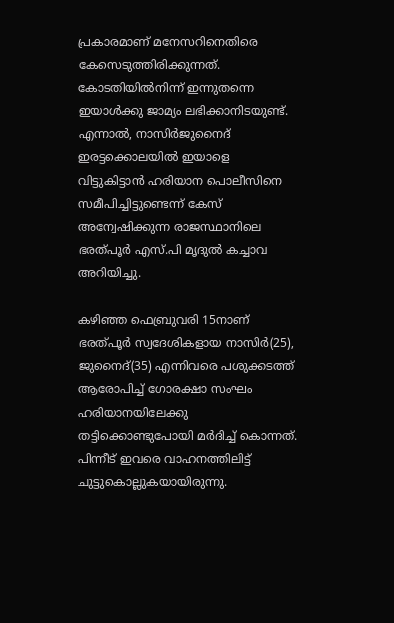പ്രകാരമാണ് മനേസറിനെതിരെ കേസെടുത്തിരിക്കുന്നത്. കോടതിയില്‍നിന്ന് ഇന്നുതന്നെ ഇയാള്‍ക്കു ജാമ്യം ലഭിക്കാനിടയുണ്ട്. എന്നാല്‍, നാസിര്‍ജുനൈദ് ഇരട്ടക്കൊലയില്‍ ഇയാളെ വിട്ടുകിട്ടാന്‍ ഹരിയാന പൊലീസിനെ സമീപിച്ചിട്ടുണ്ടെന്ന് കേസ് അന്വേഷിക്കുന്ന രാജസ്ഥാനിലെ ഭരത്പൂര്‍ എസ്.പി മൃദുല്‍ കച്ചാവ അറിയിച്ചു.

കഴിഞ്ഞ ഫെബ്രുവരി 15നാണ് ഭരത്പൂര്‍ സ്വദേശികളായ നാസിര്‍(25), ജുനൈദ്(35) എന്നിവരെ പശുക്കടത്ത് ആരോപിച്ച് ഗോരക്ഷാ സംഘം ഹരിയാനയിലേക്കു തട്ടിക്കൊണ്ടുപോയി മര്‍ദിച്ച് കൊന്നത്. പിന്നീട് ഇവരെ വാഹനത്തിലിട്ട് ചുട്ടുകൊല്ലുകയായിരുന്നു.